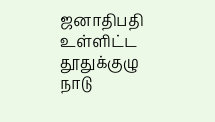ஜனாதிபதி உள்ளிட்ட தூதுக்குழு நாடு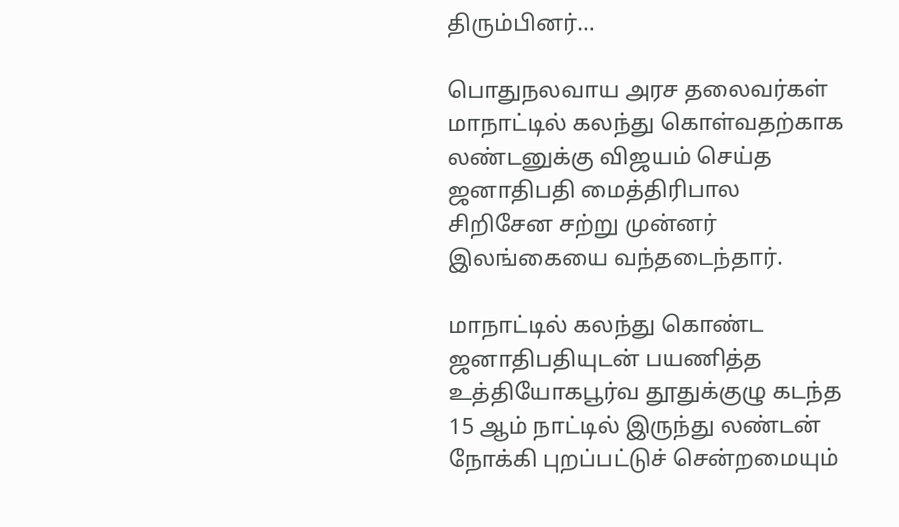திரும்பினர்…

பொதுநலவாய அரச தலைவர்கள் மாநாட்டில் கலந்து கொள்வதற்காக லண்டனுக்கு விஜயம் செய்த ஜனாதிபதி மைத்திரிபால சிறிசேன சற்று முன்னர் இலங்கையை வந்தடைந்தார்.

மாநாட்டில் கலந்து கொண்ட ஜனாதிபதியுடன் பயணித்த உத்தியோகபூர்வ தூதுக்குழு கடந்த 15 ஆம் நாட்டில் இருந்து லண்டன் நோக்கி புறப்பட்டுச் சென்றமையும்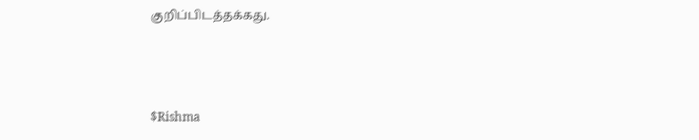குறிப்பிடத்தக்கது.



$Rishma